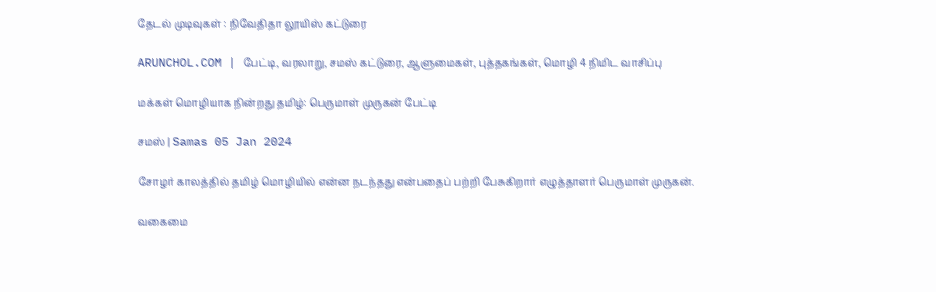தேடல் முடிவுகள் : நிவேதிதா லூயிஸ் கட்டுரை

ARUNCHOL.COM | பேட்டி, வரலாறு, சமஸ் கட்டுரை, ஆளுமைகள், புத்தகங்கள், மொழி 4 நிமிட வாசிப்பு

மக்கள் மொழியாக நின்றது தமிழ்: பெருமாள் முருகன் பேட்டி

சமஸ் | Samas 05 Jan 2024

சோழர் காலத்தில் தமிழ் மொழியில் என்ன நடந்தது என்பதைப் பற்றி பேசுகிறார் எழுத்தாளர் பெருமாள் முருகன்.

வகைமை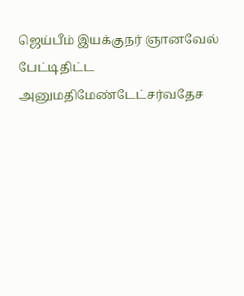ஜெய்பீம் இயக்குநர் ஞானவேல் பேட்டிதிட்ட அனுமதிமேண்டேட்சர்வதேச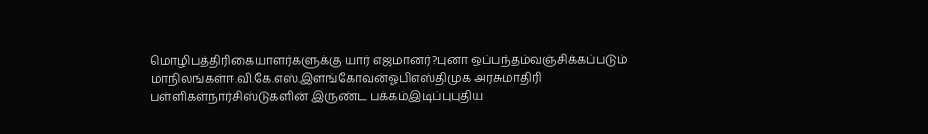மொழிபத்திரிகையாளர்களுக்கு யார் எஜமானர்?புனா ஒப்பந்தம்வஞ்சிக்கப்படும் மாநிலங்கள்ஈ.வி.கே.எஸ்.இளங்கோவன்ஓபிஎஸ்திமுக அரசுமாதிரி பள்ளிகள்நார்சிஸ்டுகளின் இருண்ட பக்கம்இடிப்புபுதிய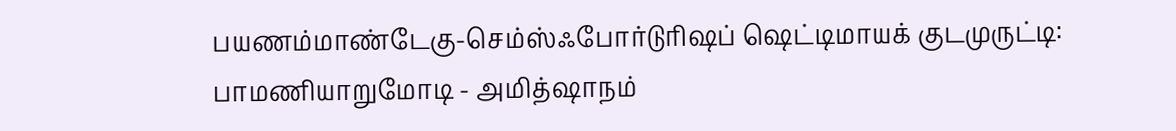பயணம்மாண்டேகு-செம்ஸ்ஃபோர்டுரிஷப் ஷெட்டிமாயக் குடமுருட்டி: பாமணியாறுமோடி - அமித்ஷாநம்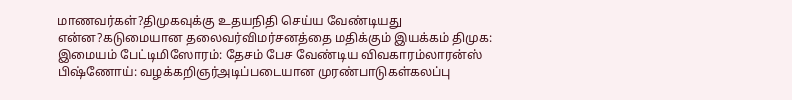மாணவர்கள்?திமுகவுக்கு உதயநிதி செய்ய வேண்டியது என்ன?கடுமையான தலைவர்விமர்சனத்தை மதிக்கும் இயக்கம் திமுக: இமையம் பேட்டிமிஸோரம்: தேசம் பேச வேண்டிய விவகாரம்லாரன்ஸ் பிஷ்ணோய்: வழக்கறிஞர்அடிப்படையான முரண்பாடுகள்கலப்பு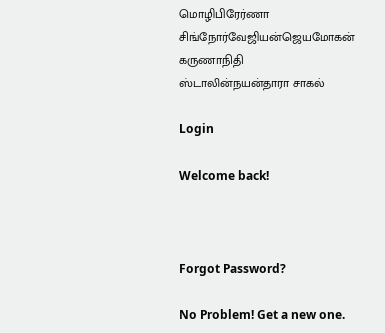மொழிபிரேர்ணா சிங்நோர்வேஜியன்ஜெயமோகன் கருணாநிதி ஸ்டாலின்நயன்தாரா சாகல்

Login

Welcome back!



Forgot Password?

No Problem! Get a new one.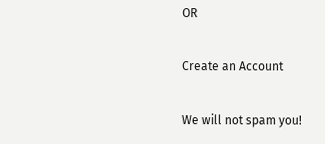OR

Create an Account

We will not spam you!